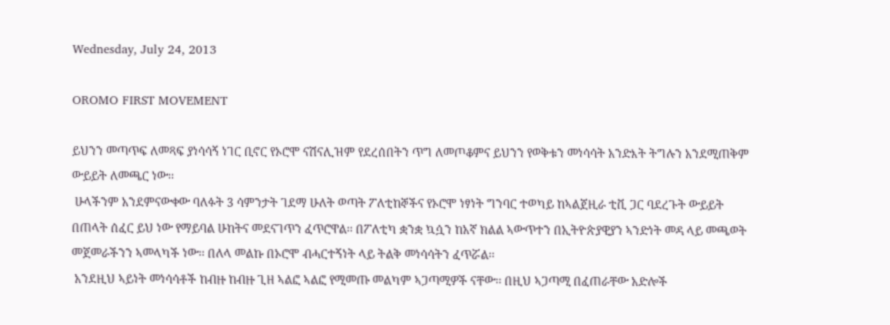Wednesday, July 24, 2013

OROMO FIRST MOVEMENT

ይህንን መጣጥፍ ለመጻፍ ያነሳሳኝ ነገር ቢኖር የኦሮሞ ናሽናሊዝም የደረሰበትን ጥግ ለመጦቆምና ይህንን የወቅቱን መነሳሳት አንድእት ትግሉን አንደሚጠቅም ውይይት ለመጫር ነው፡፡
 ሁላችንም አንደምናውቀው ባለፉት 3 ሳምንታት ገደማ ሁለት ወጣት ፖለቲከኞችና የኦሮሞ ነፃነት ግንባር ተወካይ ከኣልጀዚራ ቲቪ ጋር ባደረጉት ውይይት በጠላት ሰፈር ይህ ነው የማይባል ሁከትና መደናገጥን ፈጥሮዋል፡፡ በፖለቲካ ቋንቋ ኳሷን ከአኛ ክልል ኣውጥተን በኢትዮጵያዊያን ኣንድነት መዳ ላይ መጫወት መጀመራችንን ኣመላካች ነው፡፡ በለላ መልኩ በኦሮሞ ብሓርተኝነት ላይ ትልቅ መነሳሳትን ፈጥሯል፡፡
 አንደዚህ ኣይነት መነሳሳቶች ከብዙ ከብዙ ጊዘ ኣልፎ ኣልፎ የሚመጡ መልካም ኣጋጣሚዎች ናቸው፡፡ በዚህ ኣጋጣሚ በፈጠራቸው አድሎች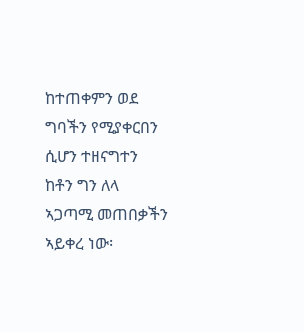ከተጠቀምን ወደ ግባችን የሚያቀርበን ሲሆን ተዘናግተን ከቶን ግን ለላ ኣጋጣሚ መጠበቃችን ኣይቀረ ነው፡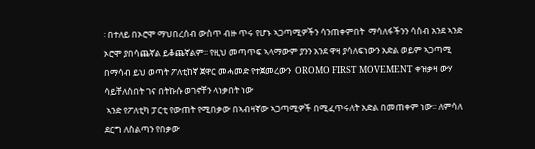፡ በተለይ በኦሮሞ ማህበረሰብ ውስጥ ብዙ ጥሩ የሆኑ ኣጋጣሚዎችን ሳንጠቀምበት  ማሳለፋችንን ሳስብ አንደ ኣንድ ኦሮሞ ያበሳጨኛል ይቆጨኛልም፡፡ የዚህ መጣጥፍ ኣላማውም ያንን አንደ ዋዛ ያሳለፍነውን አድል ወይም ኣጋጣሚ በማሳብ ይህ ወጣት ፖለቲከኛ ጀዋር መሓመድ የተጀመረውን  OROMO FIRST MOVEMENT ቀዝቃዛ ውሃ ሳይቸለስበት ገና በትኩሱ ወገኖቸን ላነቃበት ነው
 ኣንድ የፖለቲካ ፓርቲ የውጠት የሚበቃው በኣብዛኛው ኣጋጣሚዎች በሚፈጥሩለት አድል በመጠቀም ነው፡፡ ለምሳለ ደርግ ለስልጣን የበቃው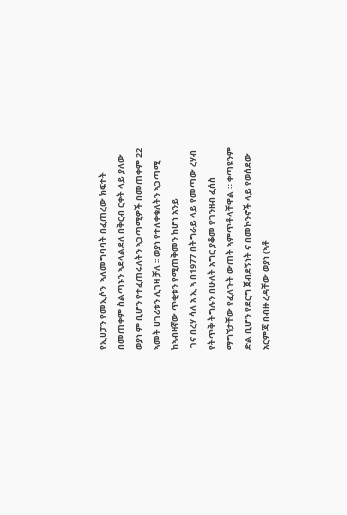የኢሀፓን የመኢሶን  ኣለመግባባት በፈጠረው ክፍተት በመጠቀም ስልጣኑን ኣደላልደለ በቅርብ ርቀት ላይ ያለው ወያነ ም ቢሆን የተፈጠሩለትን ኣጋጣሚዎች በመጠቀም 22 ኣመት ሀገሪቱን ሊገዛ ቻለ ፡፡ ወያነ የተለቀቁለትን ኣጋጣሚ ከኣብዛኛው ጥቂቱን የሚጠቅመን ከሆነ አንይ
 ገና በረሃ ሳለ አ ኢ ኣ በ1977 በትግራይ ላይ የመጣው ረሃብ የትጥቅ ትግሉን በሁለት አግር ያቆመ የገንዘብ ፈሰስ ማግኘታቸው የፈለጉት ውጠት ኣምጥቶላቸዋል ። ቀጣዩንም ድል ቢሆን የደርግ ጀብደኝነት ና በመኮንኖች ላይ የወሰደው አርምጃ በብዙ ረዳቸው ወያነ (ኣቶ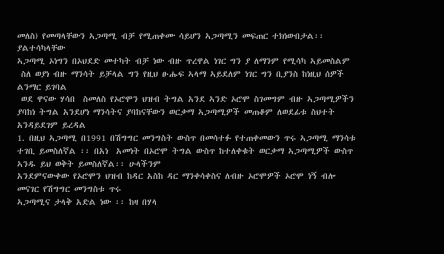መለስ) የመጣላቸውን ኣጋጣሚ ብቻ የሚጠቀሙ ሳይሆን ኣጋጣሚን መፍጠር ተክነውበታል፡፡ ያልተሳካላቸው
ኣጋጣሚ ኦነግን በኦህደድ መተካት ብቻ ነው ብዙ ጥረዋል ነገር ግን ያ ለማንም የሚሳካ ኣይመስልም
 ስለ ወያነ ብዙ ማንሳት ይቻላል ግን የዚህ ፁሑፍ ኣላማ ኣይደለም ነገር ግን ቢያንስ ከነዚህ ሰዎች ልንማር ይገባል
 ወደ ዋናው ሃሳበ  ስመለስ የኦሮሞን ህዝብ ትግል አንደ ኣንድ ኦሮሞ ስገመግም ብዙ ኣጋጣሚዎችን ያባከነ ትግል አንደሆነ ማንሳትና ያባከናቸውን ወርቃማ ኣጋጣሚዎች መጠቆም ለወደፊቱ ስህተት  አንዳይደገም ይረዳል
1. በዚህ ኣጋጣሚ በ1991 በሽግግር መንግስት ውስጥ በመሳተፉ የተጠቀመውን ጥሩ ኣጋጣሚ ማንሳቱ ተገቢ ይመስለኛል ፡፡ በአነ  አመነት በኦሮሞ ትግል ውስጥ ከተለቀቁት ወርቃማ ኣጋጣሚዎች ውስጥ ኣንዱ ይህ ወቅት ይመስለኛል፡፡ ሁላችንም
አንደምናውቀው የኦሮሞን ህዝብ ከዳር አስከ ዳር ማንቀሳቀስና ለብዙ ኦሮሞዎች ኦሮሞ ነኝ ብሎ መናገር የሽግግር መንግስቱ ጥሩ
ኣጋጣሚና ታላቅ አድል ነው ፡፡ ከዛ በሃላ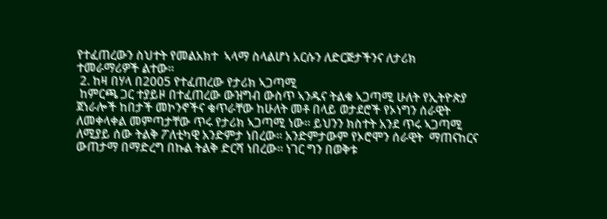የተፈጠረውን ስህተት የመልአክተ  ኣላማ ስላልሆነ አርሱን ለድርጅታችንና ለታሪክ ተመራማሪዎች ልተው፡፡
 2. ከዛ በሃላ በ2005 የተፈጠረው የታሪክ ኣጋጣሚ
 ከምርጫ ጋር ተያይዞ በተፈጠረው ውዝግብ ውስጥ ኣንዱና ትልቁ ኣጋጣሚ ሁለት የኢትዮጵያ ጀነራሎች ከበታች መኮንኖችና ቁጥራቸው ከሁለት መቶ በላይ ወታደሮች የኦነግን ሰራዊት ለመቀላቀል መምጣታቸው ጥሩ የታሪክ ኣጋጣሚ ነው፡፡ ይህንን ክስተት አንደ ጥሩ ኣጋጣሚ ለሚያይ ሰው ትልቅ ፖለቲካዊ አንድምታ ነበረው፡፡ አንድምታውም የኦሮሞን ሰራዊት  ማጠናከርና ውጠታማ በማድረግ በኩል ትልቅ ድርሻ ነበረው፡፡ ነገር ግን በወቅቱ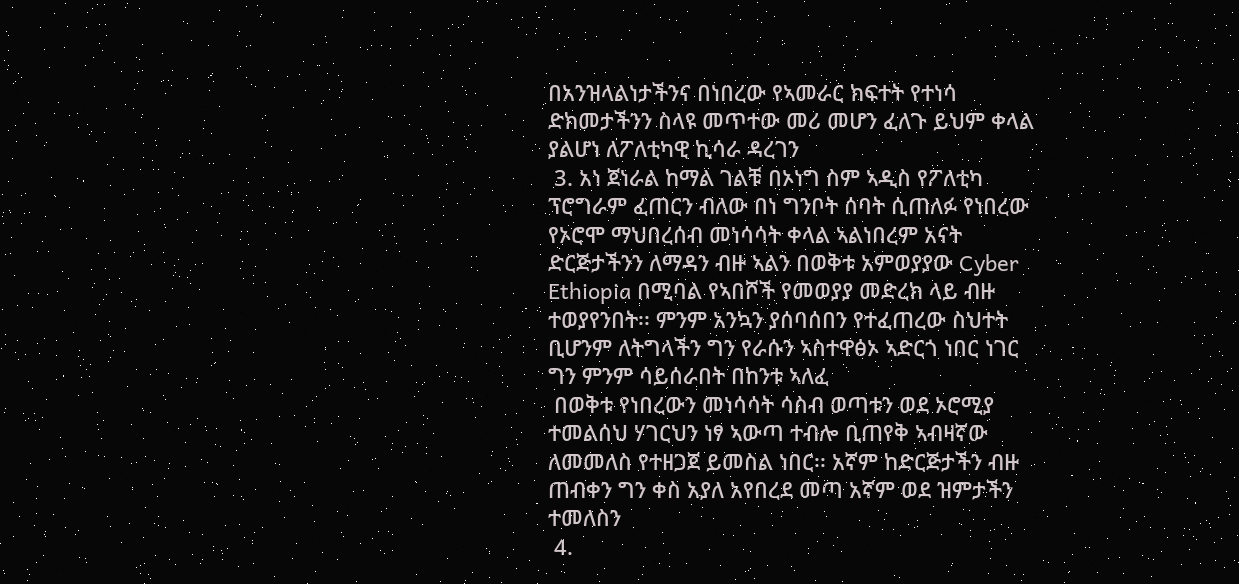በአንዝላልነታችንና በነበረው የኣመራር ክፍተት የተነሳ ድክመታችንን ስላዩ መጥተው መሪ መሆን ፈለጉ ይህም ቀላል ያልሆነ ለፖለቲካዊ ኪሳራ ዳረገን
 3. አነ ጀነራል ከማል ገልቹ በኦነግ ስም ኣዲስ የፖለቲካ ፕሮግራም ፈጠርን ብለው በነ ግንቦት ሰባት ሲጠለፉ የነበረው የኦሮሞ ማህበረሰብ መነሳሳት ቀላል ኣልነበረም አናት ድርጅታችንን ለማዳን ብዙ ኣልን በወቅቱ አምወያያው Cyber Ethiopia በሚባል የኣበሾች የመወያያ መድረክ ላይ ብዙ ተወያየንበት፡፡ ምንም አንኳን ያሰባሰበን የተፈጠረው ስህተት ቢሆንም ለትግላችን ግን የራሱን ኣስተዋፅኦ ኣድርጎ ነበር ነገር ግን ምንም ሳይሰራበት በከንቱ ኣለፈ
 በወቅቱ የነበረውን መነሳሳት ሳስብ ወጣቱን ወደ ኦሮሚያ ተመልሰህ ሃገርህን ነፃ ኣውጣ ተብሎ ቢጠየቅ ኣብዛኛው ለመመለስ የተዘጋጀ ይመስል ነበር፡፡ አኛም ከድርጅታችን ብዙ ጠብቀን ግን ቀስ አያለ አየበረደ መጣ አኛም ወደ ዝምታችን ተመለስን
 4.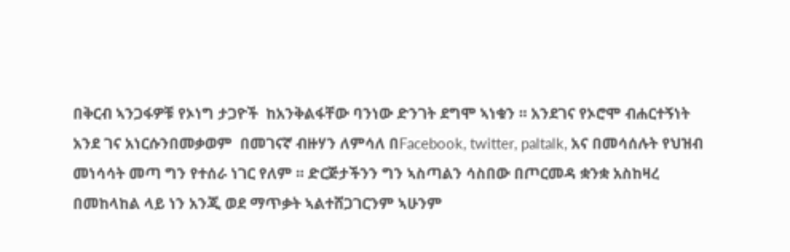በቅርብ ኣንጋፋዎቹ የኦነግ ታጋዮች  ከአንቅልፋቸው ባንነው ድንገት ደግሞ ኣነቁን ፡፡ አንደገና የኦሮሞ ብሐርተኝነት አንደ ገና አነርሱንበመቃወም  በመገናኛ ብዙሃን ለምሳለ በFacebook, twitter, paltalk, አና በመሳሰሉት የህዝብ መነሳሳት መጣ ግን የተሰራ ነገር የለም ፡፡ ድርጅታችንን ግን ኣስጣልን ሳስበው በጦርመዳ ቋንቋ አስከዛረ  በመከላከል ላይ ነን አንጂ ወደ ማጥቃት ኣልተሸጋገርንም ኣሁንም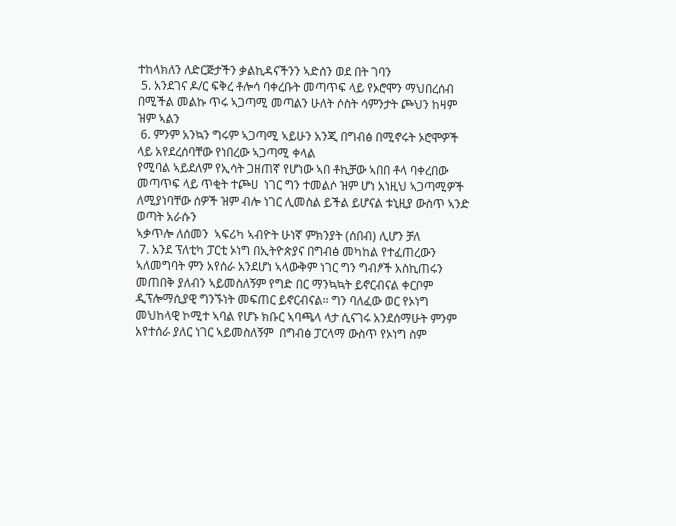ተከላክለን ለድርጅታችን ቃልኪዳናችንን ኣድሰን ወደ በት ገባን
 5. አንደገና ዶ/ር ፍቅረ ቶሎሳ ባቀረቡት መጣጥፍ ላይ የኦሮሞን ማህበረሰብ በሚችል መልኩ ጥሩ ኣጋጣሚ መጣልን ሁለት ሶስት ሳምንታት ጮህን ከዛም ዝም ኣልን
 6. ምንም አንኳን ግሩም ኣጋጣሚ ኣይሁን አንጂ በግብፅ በሚኖሩት ኦሮሞዎች ላይ አየደረሰባቸው የነበረው ኣጋጣሚ ቀላል
የሚባል ኣይደለም የኢሳት ጋዘጠኛ የሆነው ኣበ ቶኪቻው ኣበበ ቶላ ባቀረበው መጣጥፍ ላይ ጥቂት ተጮሀ  ነገር ግን ተመልሶ ዝም ሆነ አነዚህ ኣጋጣሚዎች ለሚያነባቸው ሰዎች ዝም ብሎ ነገር ሊመስል ይችል ይሆናል ቱኒዚያ ውስጥ ኣንድ ወጣት አራሱን
ኣቃጥሎ ለሰመን  ኣፍሪካ ኣብዮት ሁነኛ ምክንያት (ሰበብ) ሊሆን ቻለ
 7. አንደ ፕለቲካ ፓርቲ ኦነግ በኢትዮጵያና በግብፅ መካከል የተፈጠረውን ኣለመግባት ምን አየሰራ አንደሆነ ኣላውቅም ነገር ግን ግብፆች አስኪጠሩን መጠበቅ ያለብን ኣይመስለኝም የግድ በር ማንኳኳት ይኖርብናል ቀርቦም ዲፕሎማሲያዊ ግንኙነት መፍጠር ይኖርብናል፡፡ ግን ባለፈው ወር የኦነግ መህከላዊ ኮሚተ ኣባል የሆኑ ክቡር ኣባጫላ ላታ ሲናገሩ አንደሰማሁት ምንም አየተሰራ ያለር ነገር ኣይመስለኝም  በግብፅ ፓርላማ ውስጥ የኦነግ ስም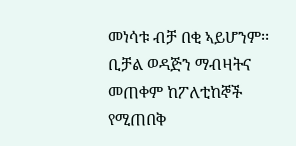መነሳቱ ብቻ በቂ ኣይሆንም፡፡ ቢቻል ወዳጅን ማብዛትና መጠቀም ከፖለቲከኞች የሚጠበቅ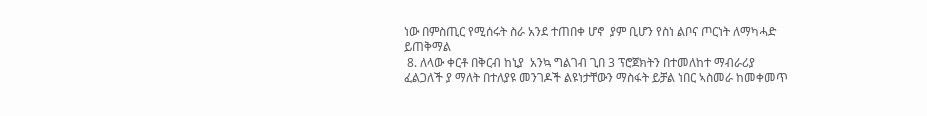ነው በምስጢር የሚሰሩት ስራ አንደ ተጠበቀ ሆኖ  ያም ቢሆን የስነ ልቦና ጦርነት ለማካሓድ ይጠቅማል
 8. ለላው ቀርቶ በቅርብ ከኒያ  አንኳ ግልገብ ጊበ 3 ፕሮጀክትን በተመለከተ ማብራሪያ ፈልጋለች ያ ማለት በተለያዩ መንገዶች ልዩነታቸውን ማስፋት ይቻል ነበር ኣስመራ ከመቀመጥ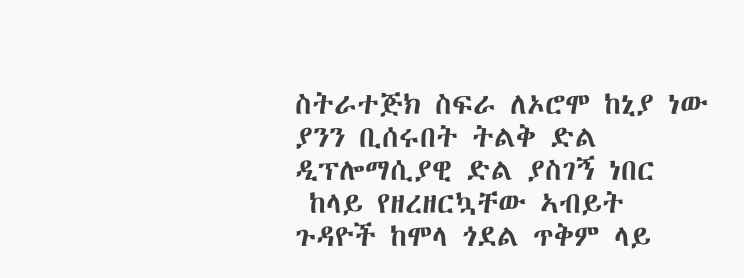ስትራተጅክ ስፍራ ለኦሮሞ ከኒያ ነው ያንን ቢሰሩበት ትልቅ ድል ዲፕሎማሲያዊ ድል ያስገኝ ነበር
 ከላይ የዘረዘርኳቸው ኣብይት ጉዳዮች ከሞላ ጎደል ጥቅም ላይ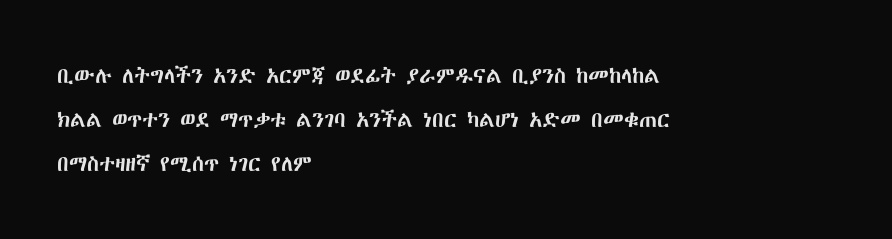ቢውሉ ለትግላችን አንድ አርምጃ ወደፊት ያራምዱናል ቢያንስ ከመከላከል ክልል ወጥተን ወደ ማጥቃቱ ልንገባ አንችል ነበር ካልሆነ አድመ በመቁጠር በማስተዛዘኛ የሚሰጥ ነገር የለም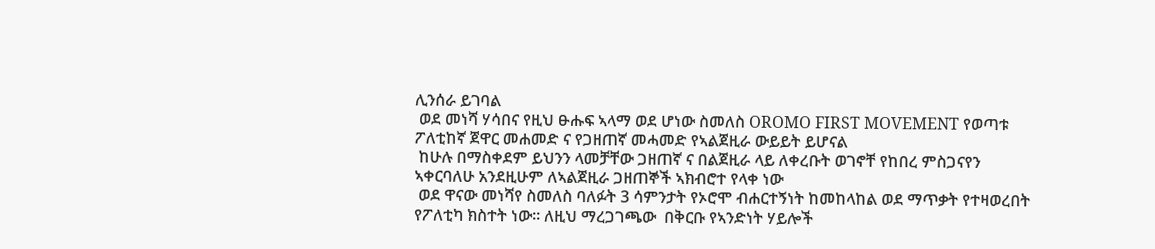ሊንሰራ ይገባል
 ወደ መነሻ ሃሳበና የዚህ ፁሑፍ ኣላማ ወደ ሆነው ስመለስ OROMO FIRST MOVEMENT የወጣቱ ፖለቲከኛ ጀዋር መሐመድ ና የጋዘጠኛ መሓመድ የኣልጀዚራ ውይይት ይሆናል
 ከሁሉ በማስቀደም ይህንን ላመቻቸው ጋዘጠኛ ና በልጀዚራ ላይ ለቀረቡት ወገኖቸ የከበረ ምስጋናየን ኣቀርባለሁ አንደዚሁም ለኣልጀዚራ ጋዘጠኞች ኣክብሮተ የላቀ ነው
 ወደ ዋናው መነሻየ ስመለስ ባለፉት 3 ሳምንታት የኦሮሞ ብሐርተኝነት ከመከላከል ወደ ማጥቃት የተዛወረበት የፖለቲካ ክስተት ነው፡፡ ለዚህ ማረጋገጫው  በቅርቡ የኣንድነት ሃይሎች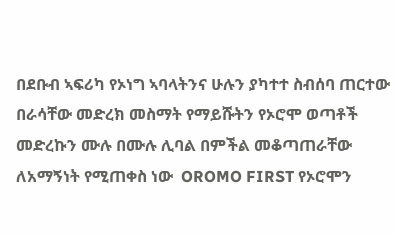በደቡብ ኣፍሪካ የኦነግ ኣባላትንና ሁሉን ያካተተ ስብሰባ ጠርተው በራሳቸው መድረክ መስማት የማይሹትን የኦሮሞ ወጣቶች መድረኩን ሙሉ በሙሉ ሊባል በምችል መቆጣጠራቸው ለአማኝነት የሚጠቀስ ነው  OROMO FIRST የኦሮሞን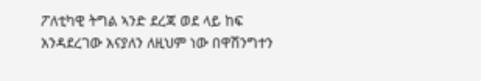ፖለቲካዊ ትግል ኣንድ ደረጃ ወደ ላይ ከፍ አንዳደረገው አናያለን ለዚህም ነው በዋሽንግተን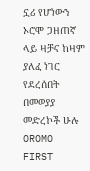ኗሪ የሆነውን ኦሮሞ ጋዘጠኛ ላይ ዛቻና ከዛም ያለፈ ነገር የደረሰበት በመወያያ መድረኮች ሁሉ OROMO FIRST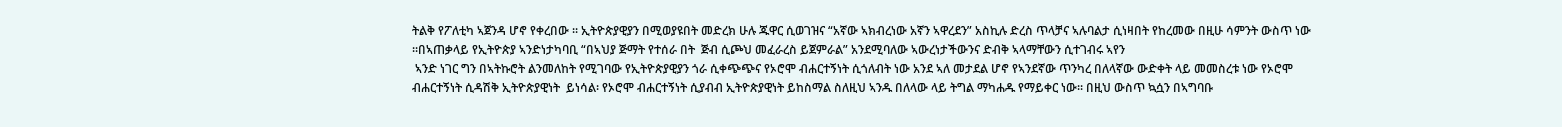ትልቅ የፖለቲካ ኣጀንዳ ሆኖ የቀረበው ፡፡ ኢትዮጵያዊያን በሚወያዩበት መድረክ ሁሉ ጁዋር ሲወገዝና “አኛው ኣክብረነው አኛን ኣዋረደን” አስኪሉ ድረስ ጥላቻና ኣሉባልታ ሲነዛበት የከረመው በዚሁ ሳምንት ውስጥ ነው ፡፡በኣጠቃላይ የኢትዮጵያ ኣንድነታካባቢ “በኣህያ ጅማት የተሰራ በት  ጅብ ሲጮህ መፈራረስ ይጀምራል” አንደሚባለው ኣውረነታችውንና ድብቅ ኣላማቸውን ሲተገብሩ ኣየን
 ኣንድ ነገር ግን በኣትኩሮት ልንመለከት የሚገባው የኢትዮጵያዊያን ጎራ ሲቀጭጭና የኦሮሞ ብሐርተኝነት ሲጎለብት ነው አንደ ኣለ መታደል ሆኖ የኣንደኛው ጥንካረ በለላኛው ውድቀት ላይ መመስረቱ ነው የኦሮሞ ብሐርተኝነት ሲዳሽቅ ኢትዮጵያዊነት  ይነሳል፡ የኦሮሞ ብሐርተኝነት ሲያብብ ኢትዮጵያዊነት ይከስማል ስለዚህ ኣንዱ በለላው ላይ ትግል ማካሐዱ የማይቀር ነው፡፡ በዚህ ውስጥ ኳሷን በኣግባቡ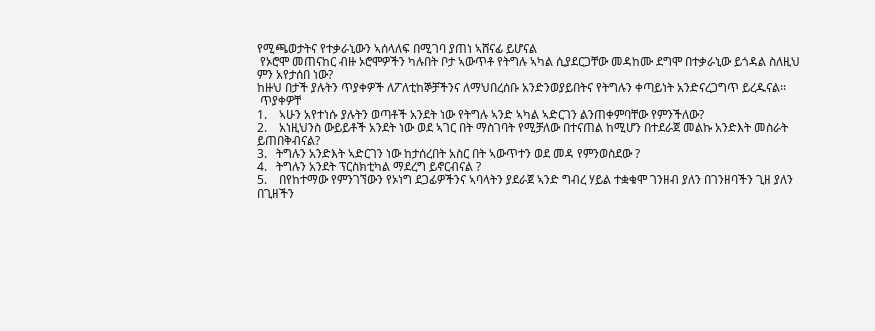የሚጫወታትና የተቃራኒውን ኣሰላለፍ በሚገባ ያጠነ ኣሸናፊ ይሆናል
 የኦሮሞ መጠናከር ብዙ ኦሮሞዎችን ካሉበት ቦታ ኣውጥቶ የትግሉ ኣካል ሲያደርጋቸው መዳከሙ ደግሞ በተቃራኒው ይጎዳል ስለዚህ ምን አየታሰበ ነው?
ከዙህ በታች ያሉትን ጥያቀዎች ለፖለቲከኞቻችንና ለማህበረሰቡ አንድንወያይበትና የትግሉን ቀጣይነት አንድናረጋግጥ ይረዱናል፡፡
 ጥያቀዎቸ
1.    ኣሁን አየተነሱ ያሉትን ወጣቶች አንደት ነው የትግሉ ኣንድ ኣካል ኣድርገን ልንጠቀምባቸው የምንችለው?
2.    አነዚህንስ ውይይቶች አንደት ነው ወደ ኣገር በት ማስገባት የሚቻለው በተናጠል ከሚሆን በተደራጀ መልኩ አንድእት መስራት ይጠበቅብናል?
3.   ትግሉን አንድእት ኣድርገን ነው ከታሰረበት አስር በት ኣውጥተን ወደ መዳ የምንወስደው ?
4.   ትግሉን አንደት ፕርስክቲካል ማደረግ ይኖርብናል ?
5.    በየከተማው የምንገኘውን የኦነግ ደጋፊዎችንና ኣባላትን ያደራጀ ኣንድ ግብረ ሃይል ተቋቁሞ ገንዘብ ያለን በገንዘባችን ጊዘ ያለን በጊዘችን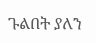ጉልበት ያለን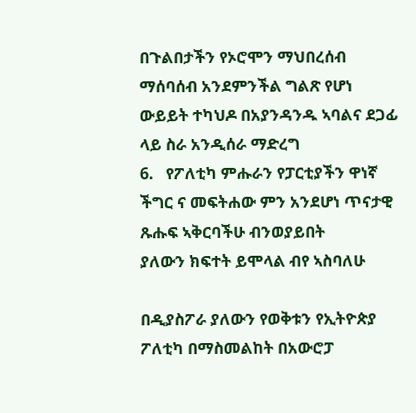በጉልበታችን የኦሮሞን ማህበረሰብ ማሰባሰብ አንደምንችል ግልጽ የሆነ ውይይት ተካህዶ በአያንዳንዱ ኣባልና ደጋፊ ላይ ስራ አንዲሰራ ማድረግ
6.   የፖለቲካ ምሑራን የፓርቲያችን ዋነኛ ችግር ና መፍትሐው ምን አንደሆነ ጥናታዊ ጹሑፍ ኣቅርባችሁ ብንወያይበት
ያለውን ክፍተት ይሞላል ብየ ኣስባለሁ

በዲያስፖራ ያለውን የወቅቱን የኢትዮጵያ ፖለቲካ በማስመልከት በአውሮፓ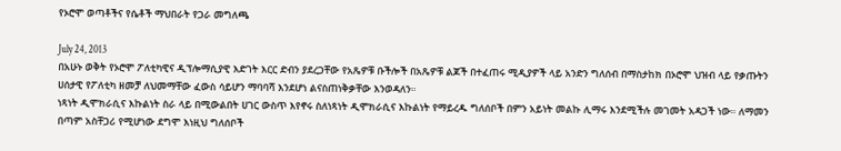የኦሮሞ ወጣቶችና የሴቶች ማህበራት የጋራ መግለጫ

July 24, 2013
በአሁኑ ወቅት የኦሮሞ ፖለቲካዊና ዲፕሎማሲያዊ እድገት እርር ድብን ያደረጋቸው የአጼዎቹ ቡችሎች በአጼዎቹ ልጆች በተፈጠሩ ሚዲያዎች ላይ አንድን ግለሰብ በማስታከክ በኦሮሞ ህዝብ ላይ የቃጡትን ሀሰታዊ የፖለቲካ ዘመቻ ለህመማቸው ፈውስ ሳይሆን ማባባሻ እንደሆነ ልናስጠነቅቃቸው እንወዳለን።
ነጻነት ዲሞክራሲና እኩልነት ስራ ላይ በሚውልበት ሀገር ውስጥ እየኖሩ ስለነጻነት ዲሞክራሲና እኩልነት የማይረዱ ግለሰቦች በምን አይነት መልኩ ሊማሩ እንደሚችሉ መገመት አዳጋች ነው። ለማመን በጣም አስቸጋሪ የሚሆነው ደግሞ እነዚህ ግለሰቦች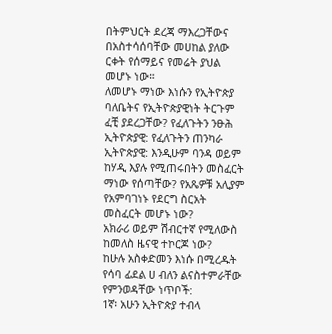በትምህርት ደረጃ ማእረጋቸውና በአስተሳሰባቸው መሀከል ያለው ርቀት የሰማይና የመሬት ያህል መሆኑ ነው።
ለመሆኑ ማነው እነሱን የኢትዮጵያ ባለቤትና የኢትዮጵያዊነት ትርጉም ፈቺ ያደረጋቸው? የፈለጉትን ንፁሕ ኢትዮጵያዊ: የፈለጉትን ጠንካራ ኢትዮጵያዊ: እንዲሁም ባንዳ ወይም ከሃዲ እያሉ የሚጠሩበትን መስፈርት ማነው የሰጣቸው? የአጼዎቹ አሊያም የአምባገነኑ የደርግ ስርአት መስፈርት መሆኑ ነው?
አክራሪ ወይም ሽብርተኛ የሚለውስ ከመለስ ዜናዊ ተኮርጆ ነው?
ከሁሉ አስቀድመን እነሱ በሚረዱት የሳባ ፊደል ሀ ብለን ልናስተምራቸው የምንወዳቸው ነጥቦች:
1ኛ፡ አሁን ኢትዮጵያ ተብላ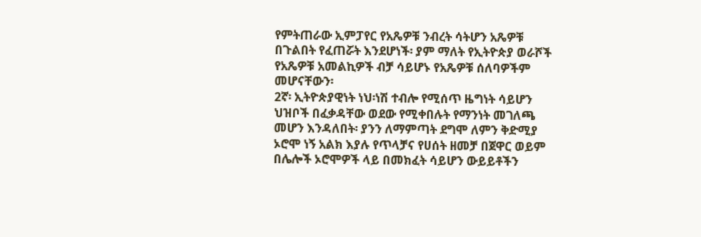የምትጠራው ኢምፓየር የአጼዎቹ ንብረት ሳትሆን አጼዎቹ በጉልበት የፈጠሯት እንደሆነች፡ ያም ማለት የኢትዮጵያ ወራሾች የአጼዎቹ አመልኪዎች ብቻ ሳይሆኑ የአጼዎቹ ሰለባዎችም መሆናቸውን፡
2ኛ፡ ኢትዮጵያዊነት ነህ፡ነሽ ተብሎ የሚሰጥ ዜግነት ሳይሆን ህዝቦች በፈቃዳቸው ወደው የሚቀበሉት የማንነት መገለጫ መሆን እንዳለበት፡ ያንን ለማምጣት ደግሞ ለምን ቅድሚያ ኦሮሞ ነኝ አልክ እያሉ የጥላቻና የሀሰት ዘመቻ በጀዋር ወይም በሌሎች ኦሮሞዎች ላይ በመክፈት ሳይሆን ውይይቶችን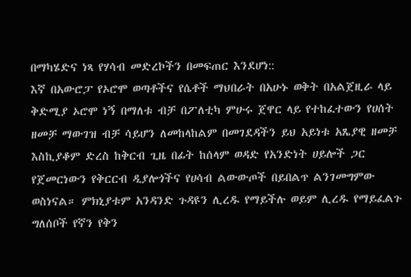በማካሄድና ነጻ የሃሳብ መድረኮችን በመፍጠር እንደሆነ::
እኛ በአውሮፓ የኦሮሞ ወጣቶችና የሴቶች ማህበራት በአሁኑ ወቅት በአልጀዚራ ላይ ቅድሚያ ኦሮሞ ነኝ በማለቱ ብቻ በፖለቲካ ምሁሩ ጀዋር ላይ የተከፈተውን የሀሰት ዘመቻ ማውገዝ ብቻ ሳይሆን ለመከላከልም በመገደዳችን ይህ አይነቱ አጼያዊ ዘመቻ እስኪያቆም ድረስ ከቅርብ ጊዜ በፊት ከሰላም ወዳድ የአንድነት ሀይሎች ጋር የጀመርነውን የቅርርብ ዲያሎጎችና የሀሳብ ልውውጦች በይበልጥ ልንገመግምው ወስነናል። ምክኒያቱም አንዳንድ ጉዳዩን ሊረዱ የማይችሉ ወይም ሊረዱ የማይፈልጉ ግለሰቦች የኛን የቅን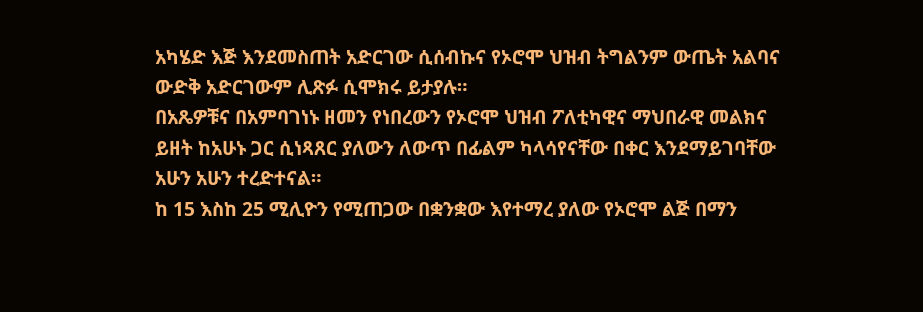አካሄድ እጅ እንደመስጠት አድርገው ሲሰብኩና የኦሮሞ ህዝብ ትግልንም ውጤት አልባና ውድቅ አድርገውም ሊጽፉ ሲሞክሩ ይታያሉ።
በአጼዎቹና በአምባገነኑ ዘመን የነበረውን የኦሮሞ ህዝብ ፖለቲካዊና ማህበራዊ መልክና ይዘት ከአሁኑ ጋር ሲነጻጸር ያለውን ለውጥ በፊልም ካላሳየናቸው በቀር እንደማይገባቸው አሁን አሁን ተረድተናል።
ከ 15 እስከ 25 ሚሊዮን የሚጠጋው በቋንቋው እየተማረ ያለው የኦሮሞ ልጅ በማን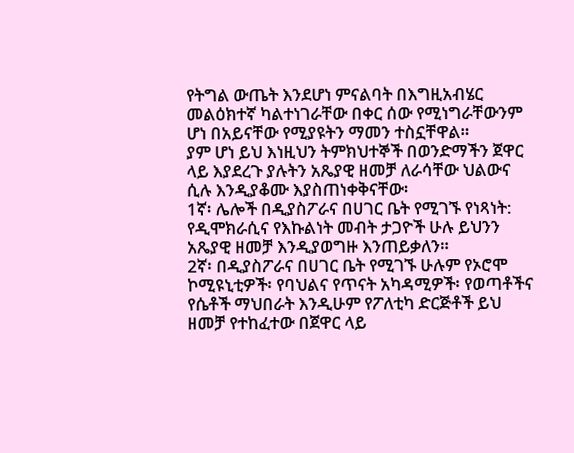የትግል ውጤት እንደሆነ ምናልባት በእግዚአብሄር መልዕክተኛ ካልተነገራቸው በቀር ሰው የሚነግራቸውንም ሆነ በአይናቸው የሚያዩትን ማመን ተስኗቸዋል።
ያም ሆነ ይህ እነዚህን ትምክህተኞች በወንድማችን ጀዋር ላይ እያደረጉ ያሉትን አጼያዊ ዘመቻ ለራሳቸው ህልውና ሲሉ እንዲያቆሙ እያስጠነቀቅናቸው፡
1ኛ፡ ሌሎች በዲያስፖራና በሀገር ቤት የሚገኙ የነጻነት: የዲሞክራሲና የእኩልነት መብት ታጋዮች ሁሉ ይህንን አጼያዊ ዘመቻ እንዲያወግዙ እንጠይቃለን።
2ኛ፡ በዲያስፖራና በሀገር ቤት የሚገኙ ሁሉም የኦሮሞ ኮሚዩኒቲዎች፡ የባህልና የጥናት አካዳሚዎች፡ የወጣቶችና የሴቶች ማህበራት እንዲሁም የፖለቲካ ድርጅቶች ይህ ዘመቻ የተከፈተው በጀዋር ላይ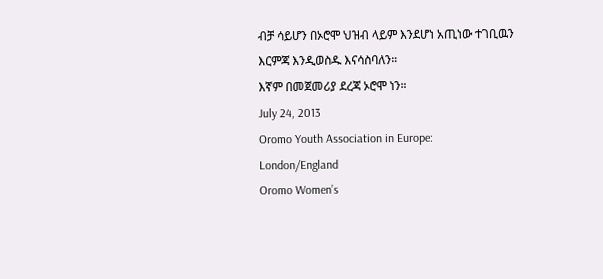ብቻ ሳይሆን በኦሮሞ ህዝብ ላይም እንደሆነ አጢነው ተገቢዉን እርምጃ እንዲወስዱ እናሳስባለን።
እኛም በመጀመሪያ ደረጃ ኦሮሞ ነን።
July 24, 2013
Oromo Youth Association in Europe:
London/England
Oromo Women’s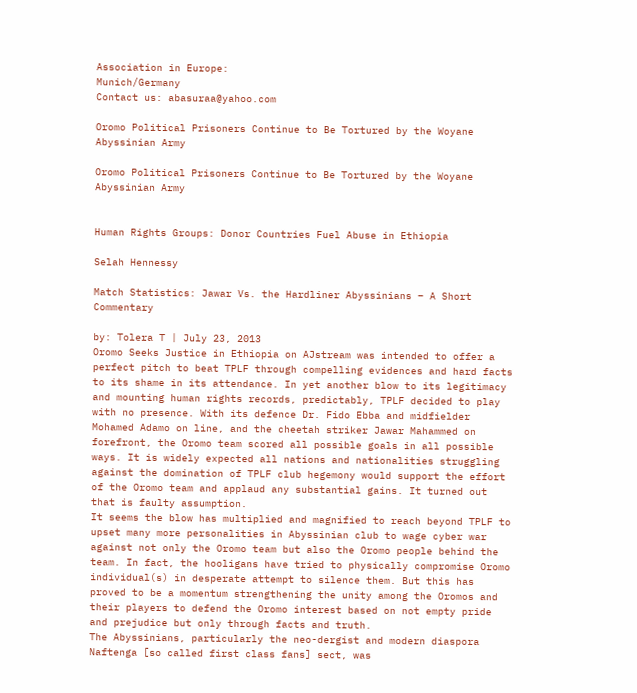Association in Europe:
Munich/Germany
Contact us: abasuraa@yahoo.com

Oromo Political Prisoners Continue to Be Tortured by the Woyane Abyssinian Army

Oromo Political Prisoners Continue to Be Tortured by the Woyane Abyssinian Army


Human Rights Groups: Donor Countries Fuel Abuse in Ethiopia

Selah Hennessy

Match Statistics: Jawar Vs. the Hardliner Abyssinians – A Short Commentary

by: Tolera T | July 23, 2013
Oromo Seeks Justice in Ethiopia on AJstream was intended to offer a perfect pitch to beat TPLF through compelling evidences and hard facts to its shame in its attendance. In yet another blow to its legitimacy and mounting human rights records, predictably, TPLF decided to play with no presence. With its defence Dr. Fido Ebba and midfielder Mohamed Adamo on line, and the cheetah striker Jawar Mahammed on forefront, the Oromo team scored all possible goals in all possible ways. It is widely expected all nations and nationalities struggling against the domination of TPLF club hegemony would support the effort of the Oromo team and applaud any substantial gains. It turned out that is faulty assumption.
It seems the blow has multiplied and magnified to reach beyond TPLF to upset many more personalities in Abyssinian club to wage cyber war against not only the Oromo team but also the Oromo people behind the team. In fact, the hooligans have tried to physically compromise Oromo individual(s) in desperate attempt to silence them. But this has proved to be a momentum strengthening the unity among the Oromos and their players to defend the Oromo interest based on not empty pride and prejudice but only through facts and truth.
The Abyssinians, particularly the neo-dergist and modern diaspora Naftenga [so called first class fans] sect, was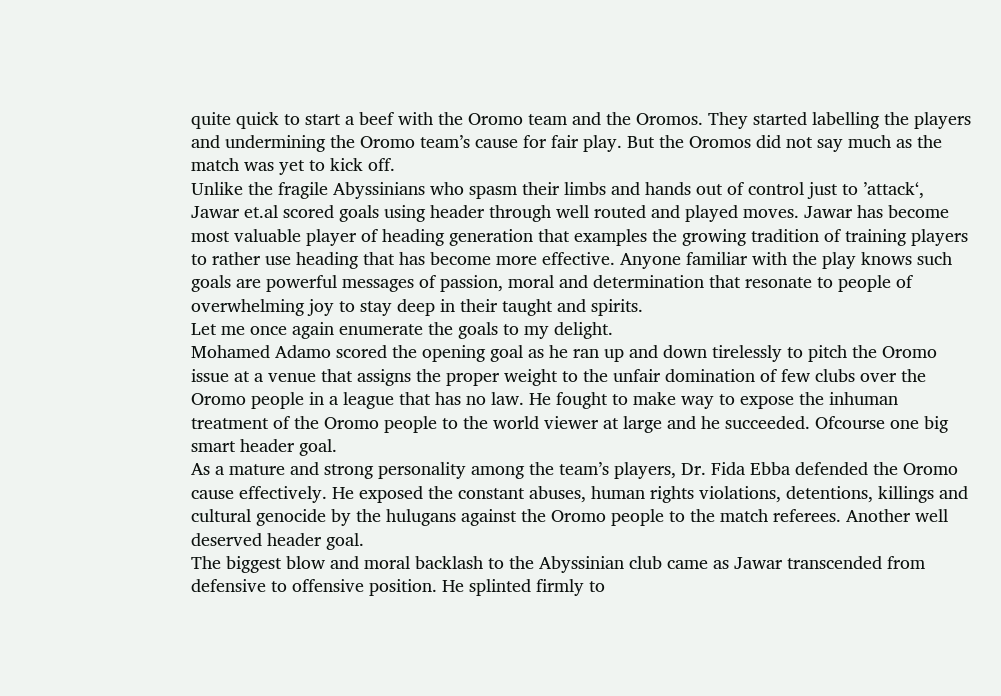quite quick to start a beef with the Oromo team and the Oromos. They started labelling the players and undermining the Oromo team’s cause for fair play. But the Oromos did not say much as the match was yet to kick off.
Unlike the fragile Abyssinians who spasm their limbs and hands out of control just to ’attack‘, Jawar et.al scored goals using header through well routed and played moves. Jawar has become most valuable player of heading generation that examples the growing tradition of training players to rather use heading that has become more effective. Anyone familiar with the play knows such goals are powerful messages of passion, moral and determination that resonate to people of overwhelming joy to stay deep in their taught and spirits.
Let me once again enumerate the goals to my delight.
Mohamed Adamo scored the opening goal as he ran up and down tirelessly to pitch the Oromo issue at a venue that assigns the proper weight to the unfair domination of few clubs over the Oromo people in a league that has no law. He fought to make way to expose the inhuman treatment of the Oromo people to the world viewer at large and he succeeded. Ofcourse one big smart header goal.
As a mature and strong personality among the team’s players, Dr. Fida Ebba defended the Oromo cause effectively. He exposed the constant abuses, human rights violations, detentions, killings and cultural genocide by the hulugans against the Oromo people to the match referees. Another well deserved header goal.
The biggest blow and moral backlash to the Abyssinian club came as Jawar transcended from defensive to offensive position. He splinted firmly to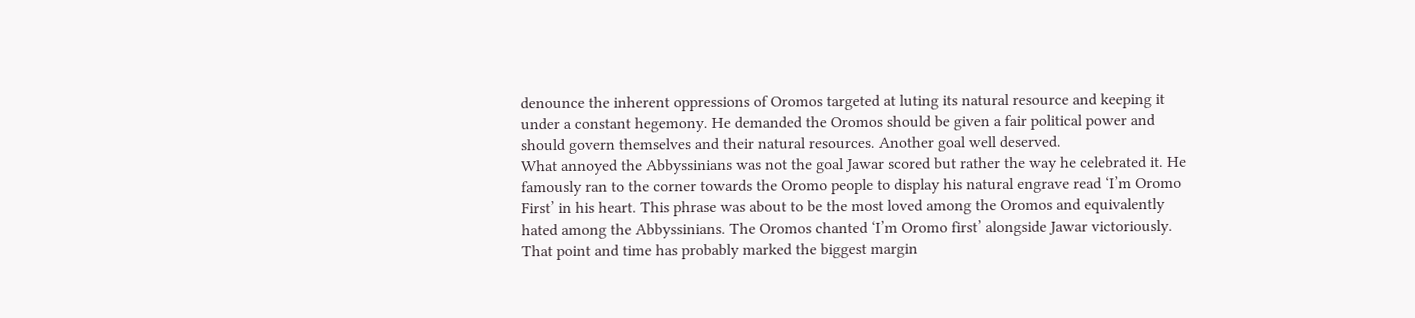denounce the inherent oppressions of Oromos targeted at luting its natural resource and keeping it under a constant hegemony. He demanded the Oromos should be given a fair political power and should govern themselves and their natural resources. Another goal well deserved.
What annoyed the Abbyssinians was not the goal Jawar scored but rather the way he celebrated it. He famously ran to the corner towards the Oromo people to display his natural engrave read ‘I’m Oromo First’ in his heart. This phrase was about to be the most loved among the Oromos and equivalently hated among the Abbyssinians. The Oromos chanted ‘I’m Oromo first’ alongside Jawar victoriously. That point and time has probably marked the biggest margin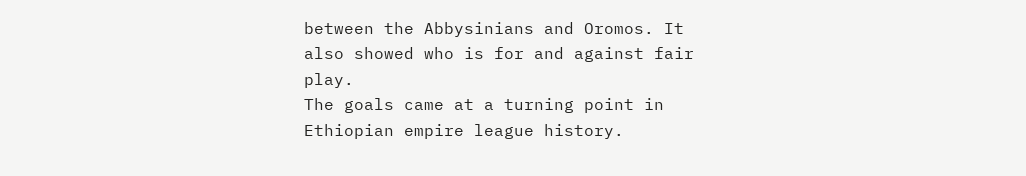between the Abbysinians and Oromos. It also showed who is for and against fair play.
The goals came at a turning point in Ethiopian empire league history.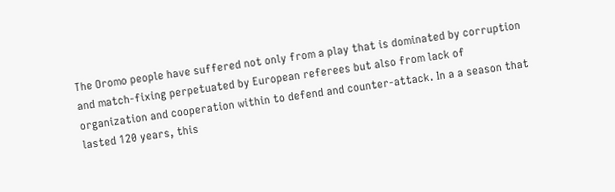The Oromo people have suffered not only from a play that is dominated by corruption and match-fixing perpetuated by European referees but also from lack of organization and cooperation within to defend and counter-attack. In a a season that lasted 120 years, this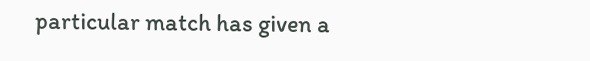particular match has given a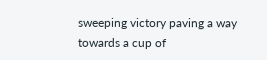sweeping victory paving a way towards a cup of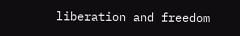liberation and freedom